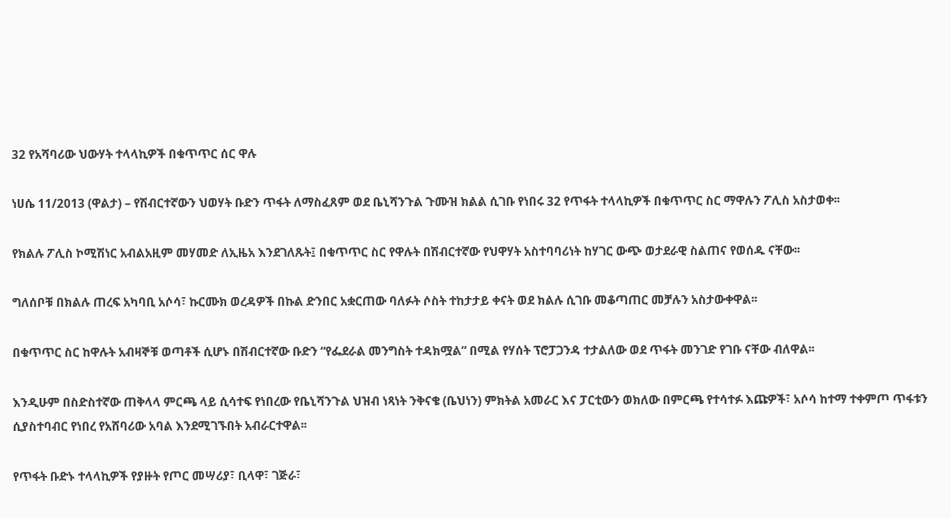32 የአሻባሪው ህውሃት ተላላኪዎች በቁጥጥር ሰር ዋሉ

ነሀሴ 11/2013 (ዋልታ) – የሽብርተኛውን ህወሃት ቡድን ጥፋት ለማስፈጸም ወደ ቤኒሻንጉል ጉሙዝ ክልል ሲገቡ የነበሩ 32 የጥፋት ተላላኪዎች በቁጥጥር ስር ማዋሉን ፖሊስ አስታወቀ፡፡

የክልሉ ፖሊስ ኮሚሽነር አብልአዚም መሃመድ ለኢዜአ እንደገለጹት፤ በቁጥጥር ስር የዋሉት በሽብርተኛው የህዋሃት አስተባባሪነት ከሃገር ውጭ ወታደራዊ ስልጠና የወሰዱ ናቸው፡፡

ግለሰቦቹ በክልሉ ጠረፍ አካባቢ አሶሳ፣ ኩርሙክ ወረዳዎች በኩል ድንበር አቋርጠው ባለፉት ሶስት ተከታታይ ቀናት ወደ ክልሉ ሲገቡ መቆጣጠር መቻሉን አስታውቀዋል፡፡

በቁጥጥር ስር ከዋሉት አብዛኞቹ ወጣቶች ሲሆኑ በሽብርተኛው ቡድን “የፌደራል መንግስት ተዳክሟል” በሚል የሃሰት ፕሮፓጋንዳ ተታልለው ወደ ጥፋት መንገድ የገቡ ናቸው ብለዋል፡፡

እንዲሁም በስድስተኛው ጠቅላላ ምርጫ ላይ ሲሳተፍ የነበረው የቤኒሻንጉል ህዝብ ነጻነት ንቅናቄ (ቤህነን) ምክትል አመራር እና ፓርቲውን ወክለው በምርጫ የተሳተፉ እጩዎች፣ አሶሳ ከተማ ተቀምጦ ጥፋቱን ሲያስተባብር የነበረ የአሸባሪው አባል እንደሚገኙበት አብራርተዋል፡፡

የጥፋት ቡድኑ ተላላኪዎች የያዙት የጦር መሣሪያ፣ ቢላዋ፣ ገጅራ፣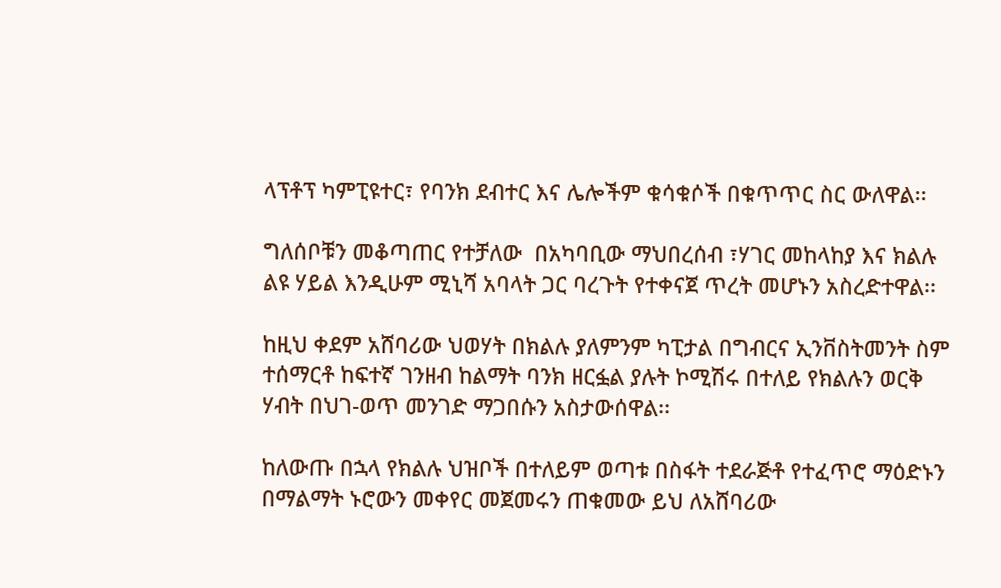ላፕቶፕ ካምፒዩተር፣ የባንክ ደብተር እና ሌሎችም ቁሳቁሶች በቁጥጥር ስር ውለዋል፡፡

ግለሰቦቹን መቆጣጠር የተቻለው  በአካባቢው ማህበረሰብ ፣ሃገር መከላከያ እና ክልሉ ልዩ ሃይል እንዲሁም ሚኒሻ አባላት ጋር ባረጉት የተቀናጀ ጥረት መሆኑን አስረድተዋል፡፡

ከዚህ ቀደም አሸባሪው ህወሃት በክልሉ ያለምንም ካፒታል በግብርና ኢንቨስትመንት ስም ተሰማርቶ ከፍተኛ ገንዘብ ከልማት ባንክ ዘርፏል ያሉት ኮሚሽሩ በተለይ የክልሉን ወርቅ ሃብት በህገ-ወጥ መንገድ ማጋበሱን አስታውሰዋል፡፡

ከለውጡ በኋላ የክልሉ ህዝቦች በተለይም ወጣቱ በስፋት ተደራጅቶ የተፈጥሮ ማዕድኑን በማልማት ኑሮውን መቀየር መጀመሩን ጠቁመው ይህ ለአሸባሪው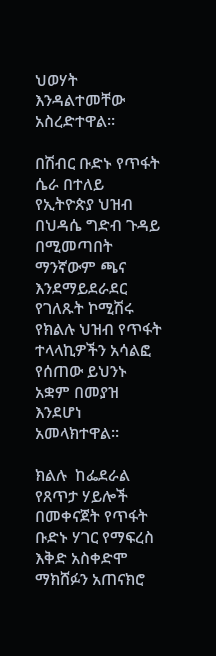ህወሃት እንዳልተመቸው አስረድተዋል፡፡

በሽብር ቡድኑ የጥፋት ሴራ በተለይ  የኢትዮጵያ ህዝብ በህዳሴ ግድብ ጉዳይ በሚመጣበት ማንኛውም ጫና እንደማይደራደር የገለጹት ኮሚሽሩ የክልሉ ህዝብ የጥፋት ተላላኪዎችን አሳልፎ የሰጠው ይህንኑ አቋም በመያዝ እንደሆነ አመላክተዋል፡፡

ክልሉ  ከፌደራል የጸጥታ ሃይሎች በመቀናጀት የጥፋት ቡድኑ ሃገር የማፍረስ እቅድ አስቀድሞ ማክሸፉን አጠናክሮ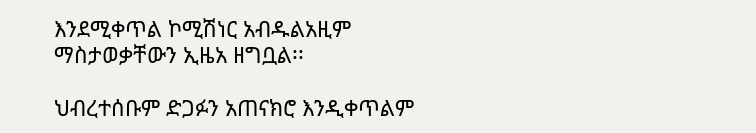እንደሚቀጥል ኮሚሽነር አብዱልአዚም ማስታወቃቸውን ኢዜአ ዘግቧል፡፡

ህብረተሰቡም ድጋፉን አጠናክሮ እንዲቀጥልም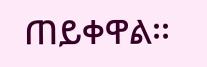ጠይቀዋል፡፡